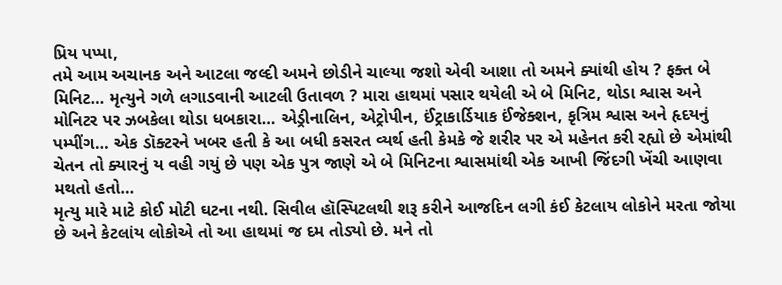પ્રિય પપ્પા,
તમે આમ અચાનક અને આટલા જલ્દી અમને છોડીને ચાલ્યા જશો એવી આશા તો અમને ક્યાંથી હોય ? ફક્ત બે મિનિટ… મૃત્યુને ગળે લગાડવાની આટલી ઉતાવળ ? મારા હાથમાં પસાર થયેલી એ બે મિનિટ, થોડા શ્વાસ અને મોનિટર પર ઝબકેલા થોડા ધબકારા… એડ્રીનાલિન, એટ્રોપીન, ઈંટ્રાકાર્ડિયાક ઈંજેક્શન, કૃત્રિમ શ્વાસ અને હૃદયનું પમ્પીંગ… એક ડૉક્ટરને ખબર હતી કે આ બધી કસરત વ્યર્થ હતી કેમકે જે શરીર પર એ મહેનત કરી રહ્યો છે એમાંથી ચેતન તો ક્યારનું ય વહી ગયું છે પણ એક પુત્ર જાણે એ બે મિનિટના શ્વાસમાંથી એક આખી જિંદગી ખેંચી આણવા મથતો હતો…
મૃત્યુ મારે માટે કોઈ મોટી ઘટના નથી. સિવીલ હૉસ્પિટલથી શરૂ કરીને આજદિન લગી કંઈ કેટલાય લોકોને મરતા જોયા છે અને કેટલાંય લોકોએ તો આ હાથમાં જ દમ તોડ્યો છે. મને તો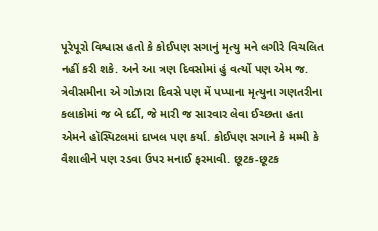પૂરેપૂરો વિશ્વાસ હતો કે કોઈપણ સગાનું મૃત્યુ મને લગીરે વિચલિત નહીં કરી શકે. અને આ ત્રણ દિવસોમાં હું વર્ત્યો પણ એમ જ. ત્રેવીસમીના એ ગોઝારા દિવસે પણ મેં પપ્પાના મૃત્યુના ગણતરીના કલાકોમાં જ બે દર્દી, જે મારી જ સારવાર લેવા ઈચ્છતા હતા એમને હૉસ્પિટલમાં દાખલ પણ કર્યા. કોઈપણ સગાને કે મમ્મી કે વૈશાલીને પણ રડવા ઉપર મનાઈ ફરમાવી. છૂટક-છૂટક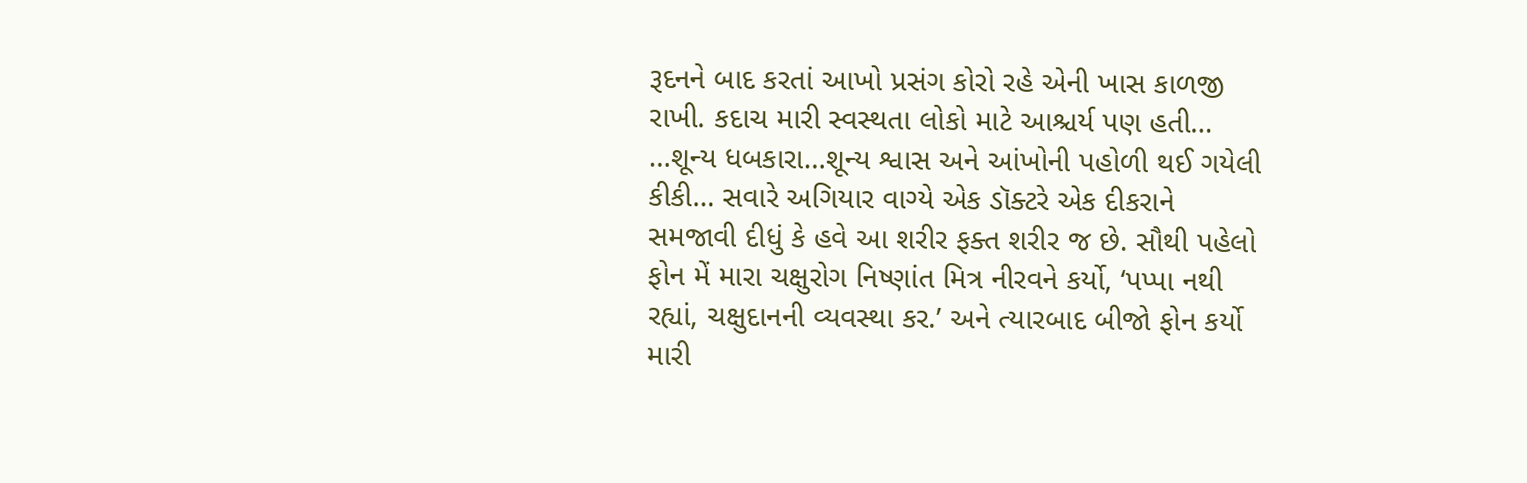રૂદનને બાદ કરતાં આખો પ્રસંગ કોરો રહે એની ખાસ કાળજી રાખી. કદાચ મારી સ્વસ્થતા લોકો માટે આશ્ચર્ય પણ હતી…
…શૂન્ય ધબકારા…શૂન્ય શ્વાસ અને આંખોની પહોળી થઈ ગયેલી કીકી… સવારે અગિયાર વાગ્યે એક ડૉક્ટરે એક દીકરાને સમજાવી દીધું કે હવે આ શરીર ફક્ત શરીર જ છે. સૌથી પહેલો ફોન મેં મારા ચક્ષુરોગ નિષ્ણાંત મિત્ર નીરવને કર્યો, ‘પપ્પા નથી રહ્યાં, ચક્ષુદાનની વ્યવસ્થા કર.’ અને ત્યારબાદ બીજો ફોન કર્યો મારી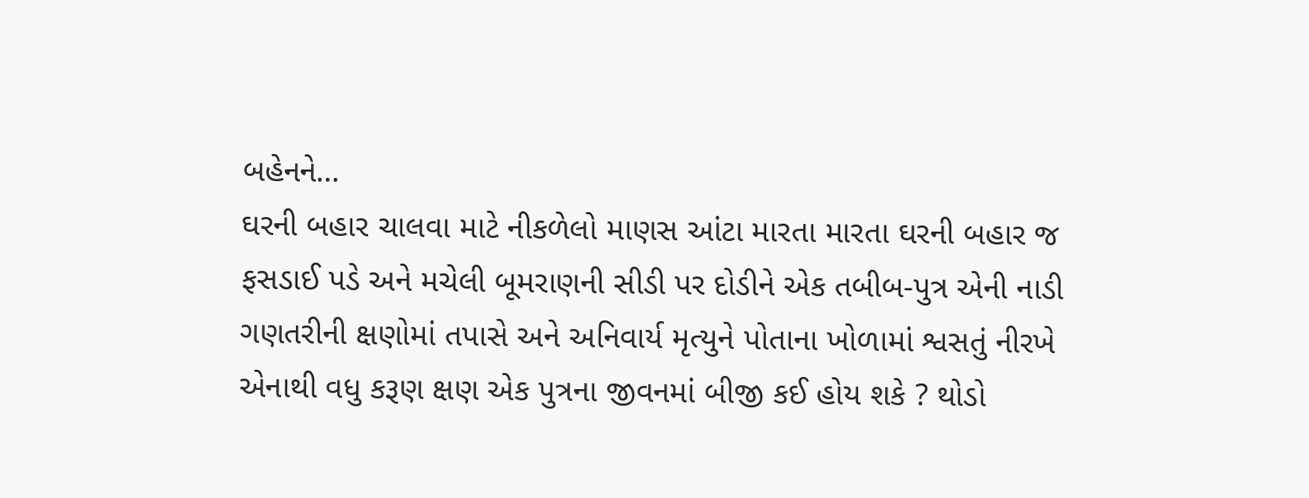બહેનને…
ઘરની બહાર ચાલવા માટે નીકળેલો માણસ આંટા મારતા મારતા ઘરની બહાર જ ફસડાઈ પડે અને મચેલી બૂમરાણની સીડી પર દોડીને એક તબીબ-પુત્ર એની નાડી ગણતરીની ક્ષણોમાં તપાસે અને અનિવાર્ય મૃત્યુને પોતાના ખોળામાં શ્વસતું નીરખે એનાથી વધુ કરૂણ ક્ષણ એક પુત્રના જીવનમાં બીજી કઈ હોય શકે ? થોડો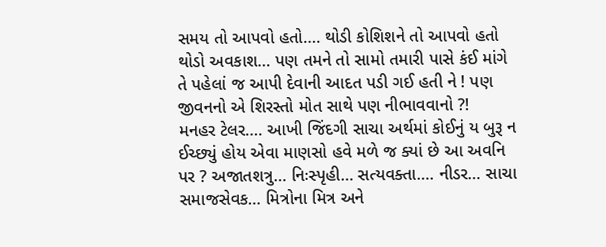સમય તો આપવો હતો…. થોડી કોશિશને તો આપવો હતો થોડો અવકાશ… પણ તમને તો સામો તમારી પાસે કંઈ માંગે તે પહેલાં જ આપી દેવાની આદત પડી ગઈ હતી ને ! પણ જીવનનો એ શિરસ્તો મોત સાથે પણ નીભાવવાનો ?!
મનહર ટેલર…. આખી જિંદગી સાચા અર્થમાં કોઈનું ય બુરૂ ન ઈચ્છ્યું હોય એવા માણસો હવે મળે જ ક્યાં છે આ અવનિ પર ? અજાતશત્રુ… નિઃસ્પૃહી… સત્યવક્તા…. નીડર… સાચા સમાજસેવક… મિત્રોના મિત્ર અને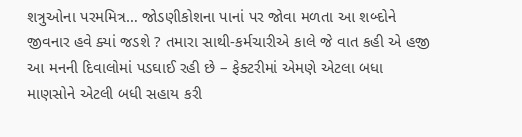શત્રુઓના પરમમિત્ર… જોડણીકોશના પાનાં પર જોવા મળતા આ શબ્દોને જીવનાર હવે ક્યાં જડશે ? તમારા સાથી-કર્મચારીએ કાલે જે વાત કહી એ હજી આ મનની દિવાલોમાં પડઘાઈ રહી છે – ફેક્ટરીમાં એમણે એટલા બધા માણસોને એટલી બધી સહાય કરી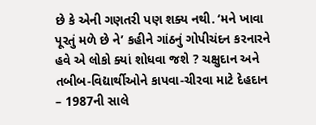છે કે એની ગણતરી પણ શક્ય નથી. ‘મને ખાવા પૂરતું મળે છે ને’ કહીને ગાંઠનું ગોપીચંદન કરનારને હવે એ લોકો ક્યાં શોધવા જશે ? ચક્ષુદાન અને તબીબ-વિદ્યાર્થીઓને કાપવા-ચીરવા માટે દેહદાન – 1987ની સાલે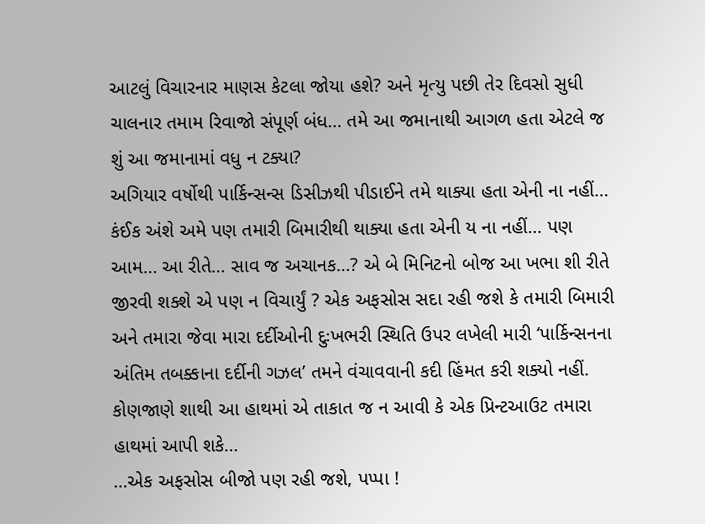આટલું વિચારનાર માણસ કેટલા જોયા હશે? અને મૃત્યુ પછી તેર દિવસો સુધી ચાલનાર તમામ રિવાજો સંપૂર્ણ બંધ… તમે આ જમાનાથી આગળ હતા એટલે જ શું આ જમાનામાં વધુ ન ટક્યા?
અગિયાર વર્ષોથી પાર્કિન્સન્સ ડિસીઝથી પીડાઈને તમે થાક્યા હતા એની ના નહીં… કંઈક અંશે અમે પણ તમારી બિમારીથી થાક્યા હતા એની ય ના નહીં… પણ આમ… આ રીતે… સાવ જ અચાનક…? એ બે મિનિટનો બોજ આ ખભા શી રીતે જીરવી શક્શે એ પણ ન વિચાર્યું ? એક અફસોસ સદા રહી જશે કે તમારી બિમારી અને તમારા જેવા મારા દર્દીઓની દુઃખભરી સ્થિતિ ઉપર લખેલી મારી ‘પાર્કિન્સનના અંતિમ તબક્કાના દર્દીની ગઝલ’ તમને વંચાવવાની કદી હિંમત કરી શક્યો નહીં. કોણજાણે શાથી આ હાથમાં એ તાકાત જ ન આવી કે એક પ્રિન્ટઆઉટ તમારા હાથમાં આપી શકે…
…એક અફસોસ બીજો પણ રહી જશે, પપ્પા !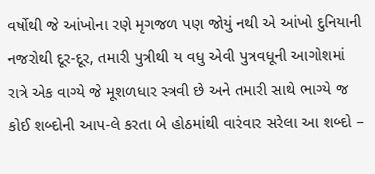વર્ષોથી જે આંખોના રણે મૃગજળ પણ જોયું નથી એ આંખો દુનિયાની નજરોથી દૂર-દૂર, તમારી પુત્રીથી ય વધુ એવી પુત્રવધૂની આગોશમાં રાત્રે એક વાગ્યે જે મૂશળધાર સ્ત્રવી છે અને તમારી સાથે ભાગ્યે જ કોઈ શબ્દોની આપ-લે કરતા બે હોઠમાંથી વારંવાર સરેલા આ શબ્દો –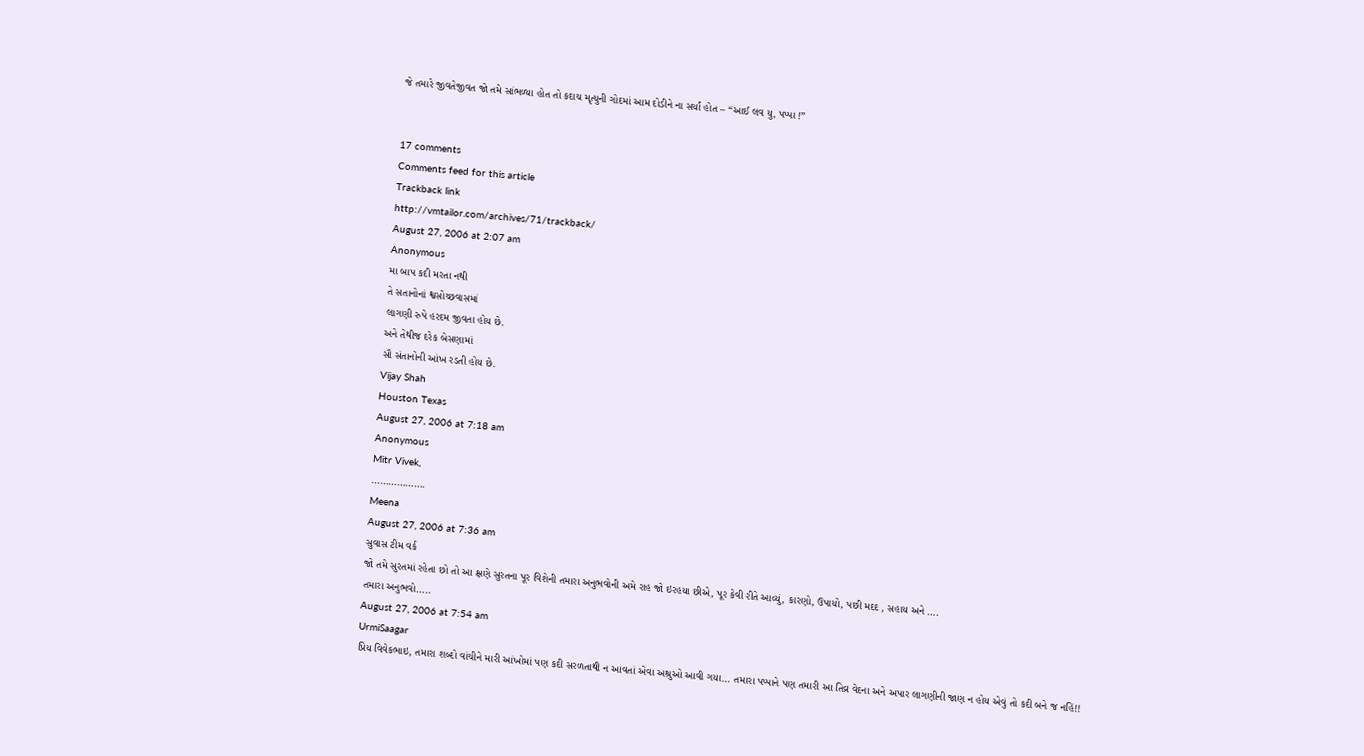જે તમારે જીવતેજીવત જો તમે સાંભળ્યા હોત તો કદાચ મૃત્યુની ગોદમાં આમ દોડીને ના સર્યાં હોત – “આઈ લવ યુ, પપ્પા !”


17 comments
Comments feed for this article
Trackback link
http://vmtailor.com/archives/71/trackback/
August 27, 2006 at 2:07 am
Anonymous
મા બાપ કદી મરતા નથી
તે સતાનોનાં શ્વસોચ્છવાસમાં
લાગણી રુપે હરદમ જીવતા હોય છે.
અને તેથીજ દરેક બેસણામાં
સૌ સંતાનોની આંખ રડતી હોય છે.
Vijay Shah
Houston Texas
August 27, 2006 at 7:18 am
Anonymous
Mitr Vivek,
……………….
Meena
August 27, 2006 at 7:36 am
સુવાસ ટીમ વર્ક
જો તમે સુરતમાં રહેતા છો તો આ ક્ષણે સુરતના પૂર વિશેની તમારા અનુભવોની અમે રાહ જો ઇરહયા છીએ, પૂર કેવી રીતે આવ્યું, કારણો, ઉપાયો, પછી મદદ , સહાય અને ….
તમારા અનુભવો…..
August 27, 2006 at 7:54 am
UrmiSaagar
પ્રિય વિવેકભાઇ, તમારા શબ્દો વાંચીને મારી આંખોમાં પણ કદી સરળતાથી ન આવતાં એવા અશ્રુઓ આવી ગયા… તમારા પપ્પાને પણ તમારી આ તિવ્ર વેદના અને અપાર લાગણીની જાણ ન હોય એવું તો કદી બને જ નહિં!!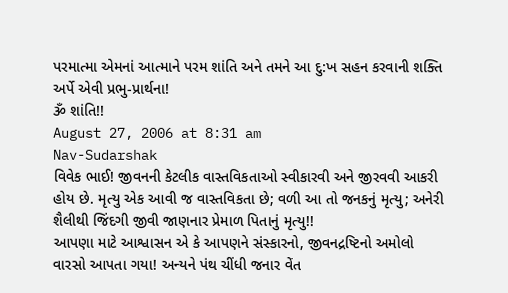પરમાત્મા એમનાં આત્માને પરમ શાંતિ અને તમને આ દુ:ખ સહન કરવાની શક્તિ અર્પે એવી પ્રભુ-પ્રાર્થના!
ૐ શાંતિ!!
August 27, 2006 at 8:31 am
Nav-Sudarshak
વિવેક ભાઈ! જીવનની કેટલીક વાસ્તવિકતાઓ સ્વીકારવી અને જીરવવી આકરી હોય છે. મૃત્યુ એક આવી જ વાસ્તવિકતા છે; વળી આ તો જનકનું મૃત્યુ; અનેરી શૈલીથી જિંદગી જીવી જાણનાર પ્રેમાળ પિતાનું મૃત્યુ!!
આપણા માટે આશ્વાસન એ કે આપણને સંસ્કારનો, જીવનદ્રષ્ટિનો અમોલો વારસો આપતા ગયા! અન્યને પંથ ચીંધી જનાર વેંત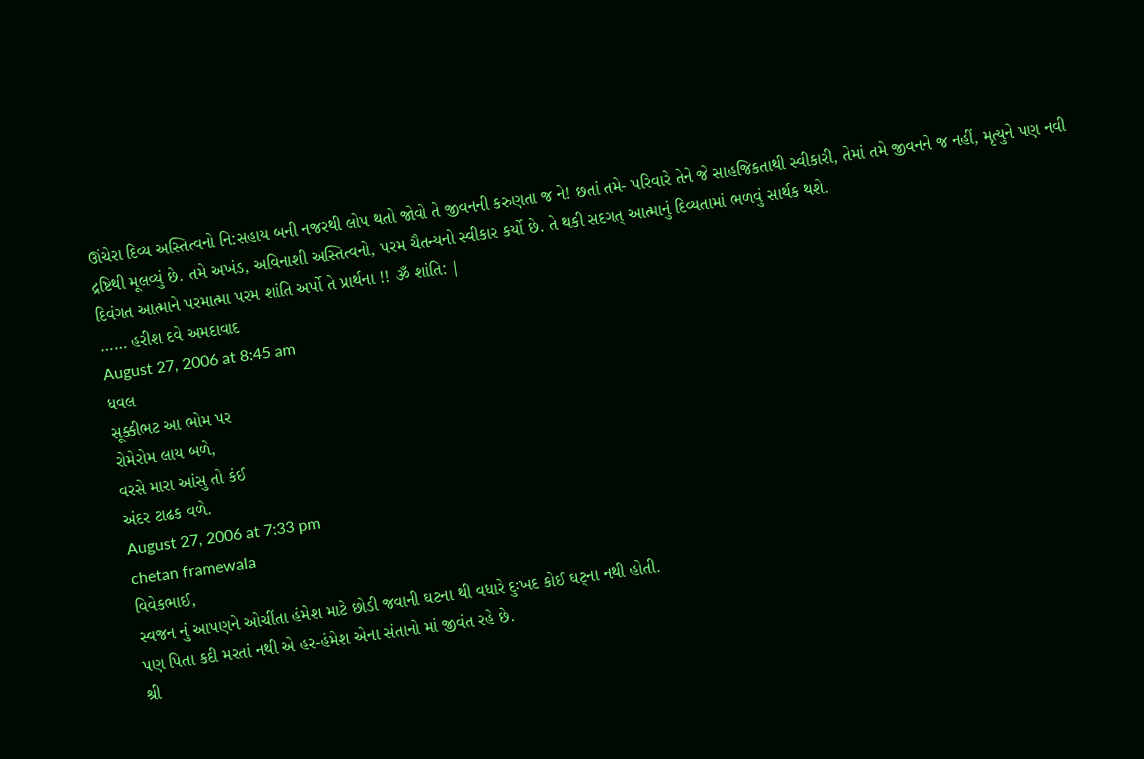ઊંચેરા દિવ્ય અસ્તિત્વનો નિ:સહાય બની નજરથી લોપ થતો જોવો તે જીવનની કરુણતા જ ને! છતાં તમે- પરિવારે તેને જે સાહજિકતાથી સ્વીકારી, તેમાં તમે જીવનને જ નહીં, મૃત્યુને પણ નવી દ્રષ્ટિથી મૂલવ્યું છે. તમે અખંડ, અવિનાશી અસ્તિત્વનો, પરમ ચૈતન્યનો સ્વીકાર કર્યો છે. તે થકી સદગત્ આત્માનું દિવ્યતામાં ભળવું સાર્થક થશે.
દિવંગત આત્માને પરમાત્મા પરમ શાંતિ અર્પો તે પ્રાર્થના !! ૐ શાંતિ: |
…… હરીશ દવે અમદાવાદ
August 27, 2006 at 8:45 am
ધવલ
સૂક્કીભટ આ ભોમ પર
રોમેરોમ લાય બળે,
વરસે મારા આંસુ તો કંઈ
અંદર ટાઢક વળે.
August 27, 2006 at 7:33 pm
chetan framewala
વિવેકભાઈ,
સ્વજન નું આપણને ઓચીંતા હંમેશ માટે છોડી જવાની ઘટના થી વધારે દુઃખદ કોઈ ઘટ્ના નથી હોતી.
પણ પિતા કદી મરતાં નથી એ હર-હંમેશ એના સંતાનો માં જીવંત રહે છે.
શ્રી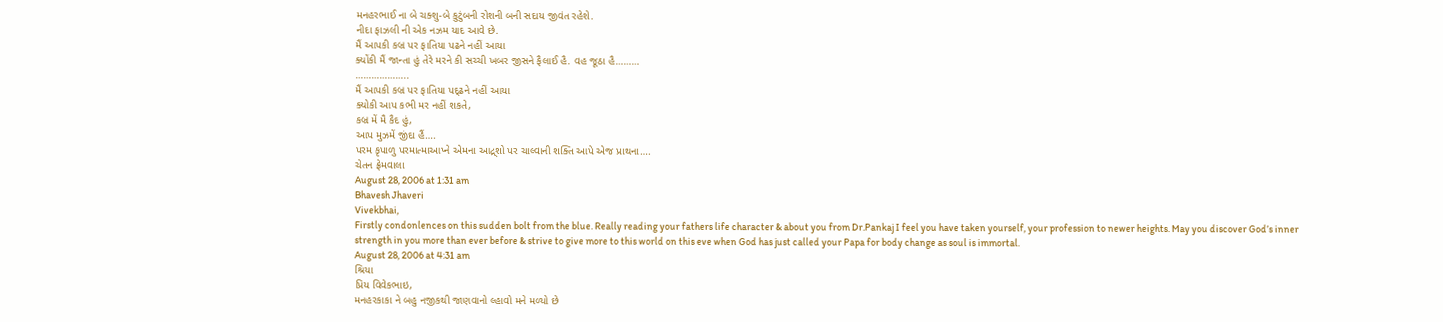મનહરભાઈ ના બે ચક્શુ-બે કુટુંબની રોશની બની સદાય જીવંત રહેશે.
નીદા ફાઝલી ની એક નઝમ યાદ આવે છે.
મૈં આપકી કબ્ર પર ફાતિયા પઢને નહીં આયા
ક્યોંકી મૈં જાન્તા હું તેરે મરને કી સચ્ચી ખબર જીસને ફૈલાઈ હૈ. વહ જૂઠા હૈ………
………………..
મૈં આપકી કબ્ર પર ફાતિયા પદ્ઢને નહીં આયા
ક્યોકી આપ કભી મર નહીં શકતે,
કબ્ર મેં મૈ કૈદ હું,
આપ મુઝમેં જીંદા હૈં….
પરમ કૃપાળુ પરમાત્માઆપ્ને એમના આદ્ર્શો પર ચાલ્વાની શક્તિ આપે એજ પ્રાથના….
ચેતન ફ્રેમવાલા
August 28, 2006 at 1:31 am
Bhavesh Jhaveri
Vivekbhai,
Firstly condonlences on this sudden bolt from the blue. Really reading your fathers life character & about you from Dr.Pankaj I feel you have taken yourself, your profession to newer heights. May you discover God’s inner strength in you more than ever before & strive to give more to this world on this eve when God has just called your Papa for body change as soul is immortal.
August 28, 2006 at 4:31 am
શ્રિયા
પ્રિય વિવેકભાઇ,
મનહરકાકા ને બહુ નજીકથી જાણવાનો લ્હાવો મને મળ્યો છે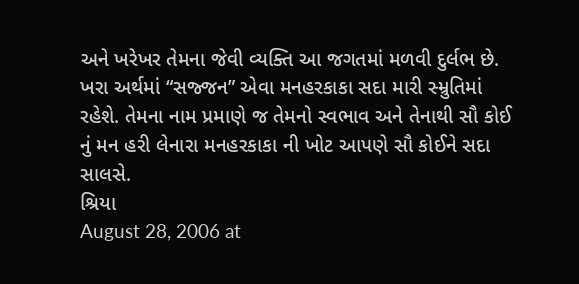અને ખરેખર તેમના જેવી વ્યક્તિ આ જગતમાં મળવી દુર્લભ છે. ખરા અર્થમાં “સજ્જન” એવા મનહરકાકા સદા મારી સ્મ્રુતિમાં રહેશે. તેમના નામ પ્રમાણે જ તેમનો સ્વભાવ અને તેનાથી સૌ કોઈ નું મન હરી લેનારા મનહરકાકા ની ખોટ આપણે સૌ કોઈને સદા સાલસે.
શ્રિયા
August 28, 2006 at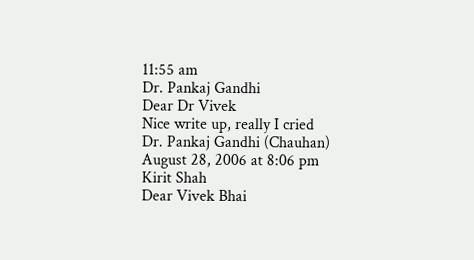11:55 am
Dr. Pankaj Gandhi
Dear Dr Vivek
Nice write up, really I cried
Dr. Pankaj Gandhi (Chauhan)
August 28, 2006 at 8:06 pm
Kirit Shah
Dear Vivek Bhai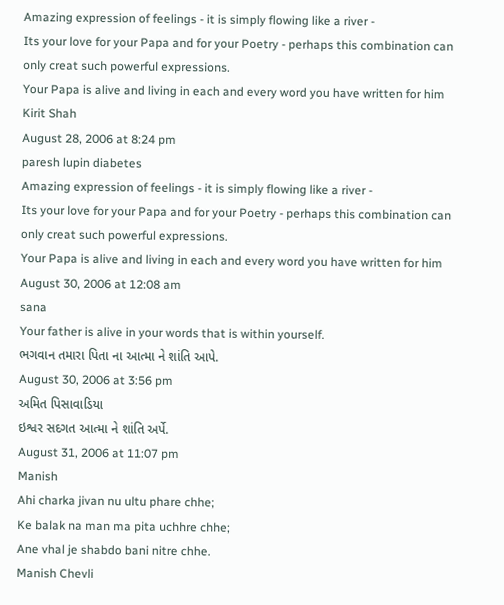Amazing expression of feelings - it is simply flowing like a river -
Its your love for your Papa and for your Poetry - perhaps this combination can only creat such powerful expressions.
Your Papa is alive and living in each and every word you have written for him
Kirit Shah
August 28, 2006 at 8:24 pm
paresh lupin diabetes
Amazing expression of feelings - it is simply flowing like a river -
Its your love for your Papa and for your Poetry - perhaps this combination can only creat such powerful expressions.
Your Papa is alive and living in each and every word you have written for him
August 30, 2006 at 12:08 am
sana
Your father is alive in your words that is within yourself.
ભગવાન તમારા પિતા ના આત્મા ને શાંતિ આપે.
August 30, 2006 at 3:56 pm
અમિત પિસાવાડિયા
ઇશ્વર સદગત આત્મા ને શાંતિ અર્પે.
August 31, 2006 at 11:07 pm
Manish
Ahi charka jivan nu ultu phare chhe;
Ke balak na man ma pita uchhre chhe;
Ane vhal je shabdo bani nitre chhe.
Manish Chevli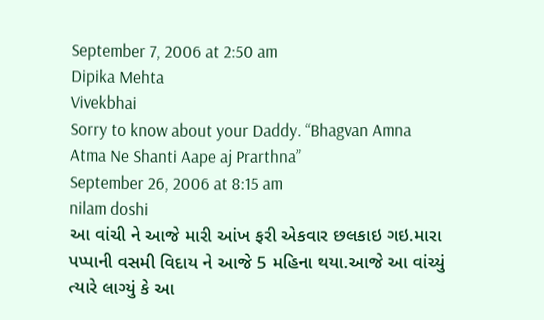September 7, 2006 at 2:50 am
Dipika Mehta
Vivekbhai
Sorry to know about your Daddy. “Bhagvan Amna Atma Ne Shanti Aape aj Prarthna”
September 26, 2006 at 8:15 am
nilam doshi
આ વાંચી ને આજે મારી આંખ ફરી એકવાર છલકાઇ ગઇ.મારા પપ્પાની વસમી વિદાય ને આજે 5 મહિના થયા.આજે આ વાંચ્યું ત્યારે લાગ્યું કે આ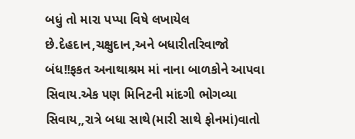બધું તો મારા પપ્પા વિષે લખાયેલ છે.દેહદાન,ચક્ષુદાન,અને બધારીતરિવાજો બંધ!!ફકત અનાથાશ્રમ માં નાના બાળકોને આપવા સિવાય.એક પણ મિનિટની માંદગી ભોગવ્યા સિવાય,,રાત્રે બધા સાથે(મારી સાથે ફોનમાં)વાતો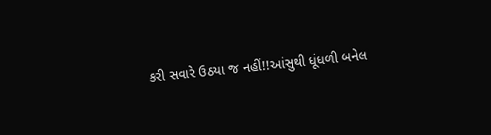કરી સવારે ઉઠયા જ નહીં!!આંસુથી ધૂંધળી બનેલ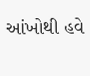આંખોથી હવે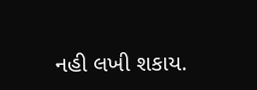નહી લખી શકાય.